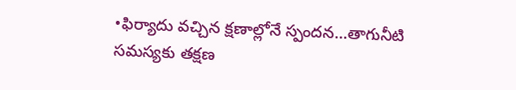•ఫిర్యాదు వచ్చిన క్షణాల్లోనే స్పందన…తాగునీటి సమస్యకు తక్షణ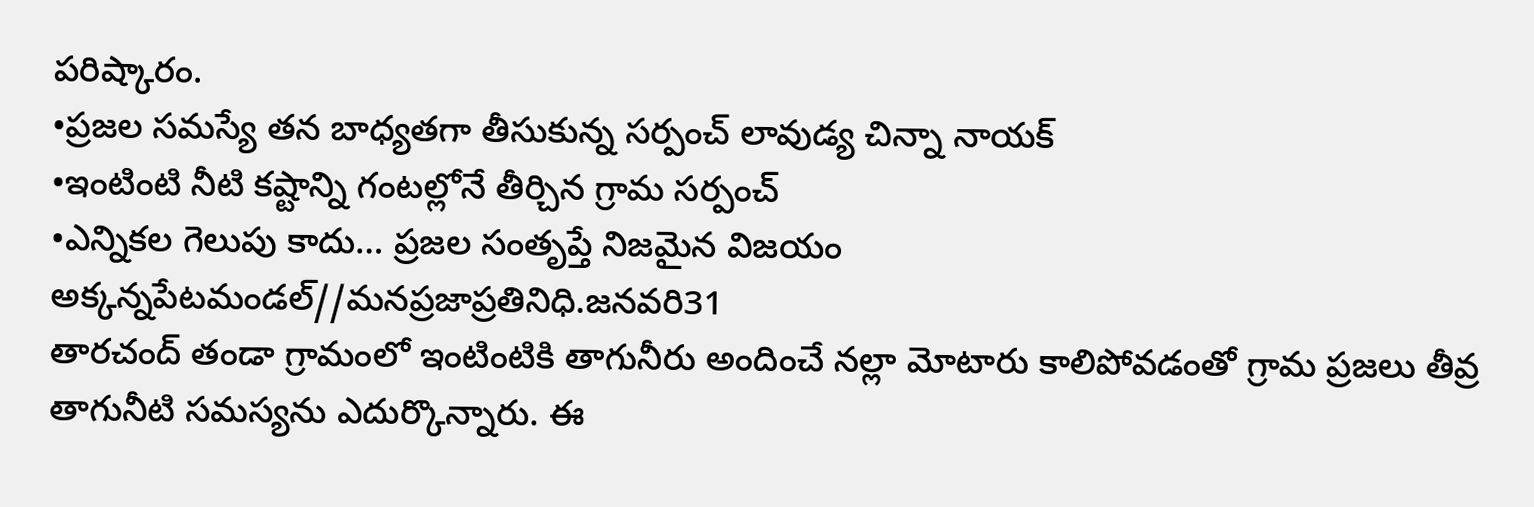పరిష్కారం.
•ప్రజల సమస్యే తన బాధ్యతగా తీసుకున్న సర్పంచ్ లావుడ్య చిన్నా నాయక్
•ఇంటింటి నీటి కష్టాన్ని గంటల్లోనే తీర్చిన గ్రామ సర్పంచ్
•ఎన్నికల గెలుపు కాదు… ప్రజల సంతృప్తే నిజమైన విజయం
అక్కన్నపేటమండల్//మనప్రజాప్రతినిధి.జనవరి31
తారచంద్ తండా గ్రామంలో ఇంటింటికి తాగునీరు అందించే నల్లా మోటారు కాలిపోవడంతో గ్రామ ప్రజలు తీవ్ర తాగునీటి సమస్యను ఎదుర్కొన్నారు. ఈ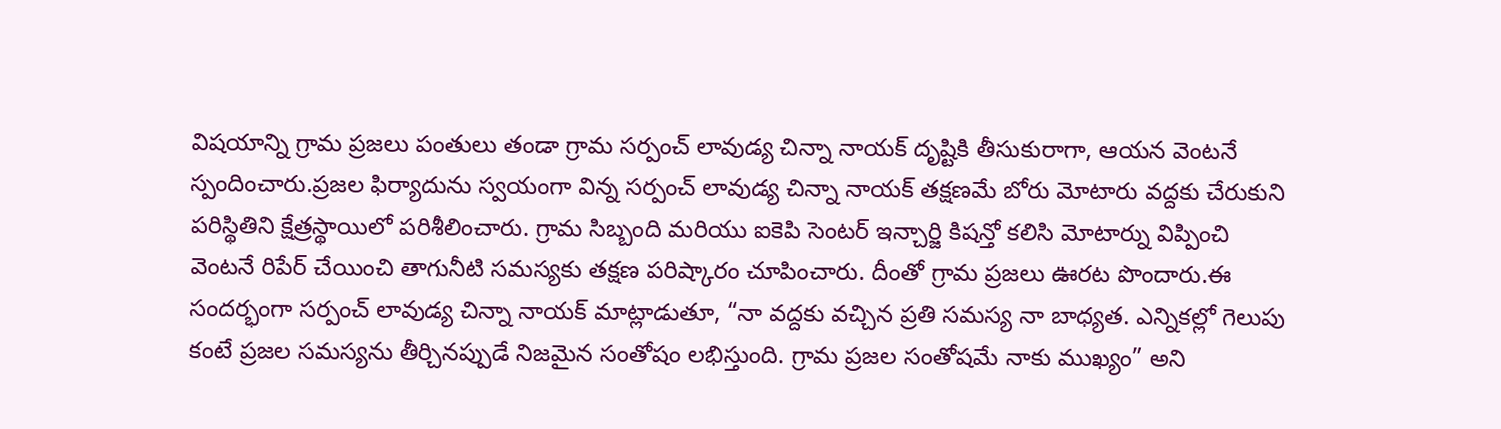విషయాన్ని గ్రామ ప్రజలు పంతులు తండా గ్రామ సర్పంచ్ లావుడ్య చిన్నా నాయక్ దృష్టికి తీసుకురాగా, ఆయన వెంటనే స్పందించారు.ప్రజల ఫిర్యాదును స్వయంగా విన్న సర్పంచ్ లావుడ్య చిన్నా నాయక్ తక్షణమే బోరు మోటారు వద్దకు చేరుకుని పరిస్థితిని క్షేత్రస్థాయిలో పరిశీలించారు. గ్రామ సిబ్బంది మరియు ఐకెపి సెంటర్ ఇన్చార్జి కిషన్తో కలిసి మోటార్ను విప్పించి వెంటనే రిపేర్ చేయించి తాగునీటి సమస్యకు తక్షణ పరిష్కారం చూపించారు. దీంతో గ్రామ ప్రజలు ఊరట పొందారు.ఈ సందర్భంగా సర్పంచ్ లావుడ్య చిన్నా నాయక్ మాట్లాడుతూ, “నా వద్దకు వచ్చిన ప్రతి సమస్య నా బాధ్యత. ఎన్నికల్లో గెలుపు కంటే ప్రజల సమస్యను తీర్చినప్పుడే నిజమైన సంతోషం లభిస్తుంది. గ్రామ ప్రజల సంతోషమే నాకు ముఖ్యం” అని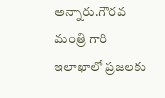అన్నారు.గౌరవ మంత్రి గారి ఇలాఖాలో ప్రజలకు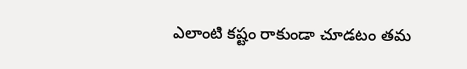ఎలాంటి కష్టం రాకుండా చూడటం తమ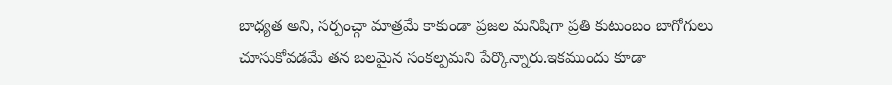బాధ్యత అని, సర్పంచ్గా మాత్రమే కాకుండా ప్రజల మనిషిగా ప్రతి కుటుంబం బాగోగులు చూసుకోవడమే తన బలమైన సంకల్పమని పేర్కొన్నారు.ఇకముందు కూడా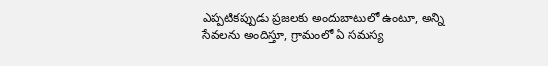ఎప్పటికప్పుడు ప్రజలకు అందుబాటులో ఉంటూ, అన్ని సేవలను అందిస్తూ, గ్రామంలో ఏ సమస్య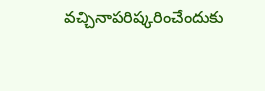వచ్చినాపరిష్కరించేందుకు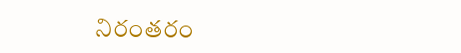నిరంతరం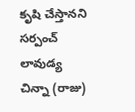కృషి చేస్తానని సర్పంచ్ లావుడ్య చిన్నా (రాజు)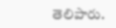తెలిపారు.